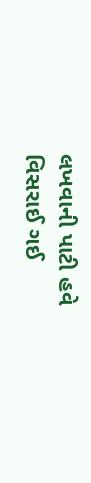લખવાની પાટી હવે વિસરાઈ ગઈ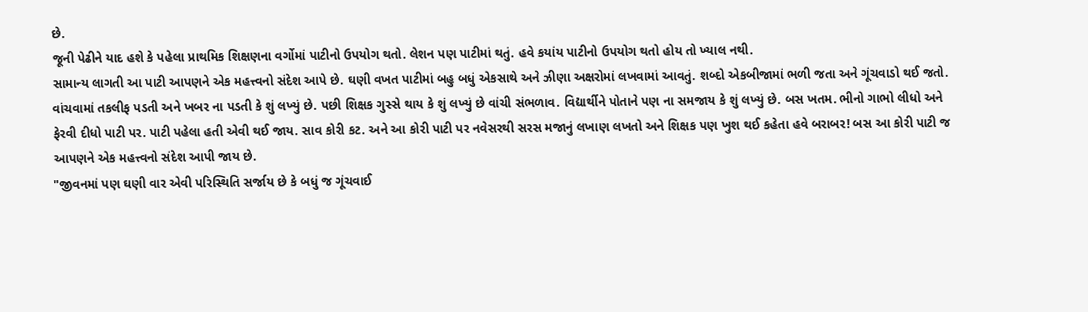છે.
જૂની પેઢીને યાદ હશે કે પહેલા પ્રાથમિક શિક્ષણના વર્ગોમાં પાટીનો ઉપયોગ થતો. લેશન પણ પાટીમાં થતું. હવે કયાંય પાટીનો ઉપયોગ થતો હોય તો ખ્યાલ નથી.
સામાન્ય લાગતી આ પાટી આપણને એક મહત્ત્વનો સંદેશ આપે છે. ઘણી વખત પાટીમાં બહુ બધું એકસાથે અને ઝીણા અક્ષરોમાં લખવામાં આવતું. શબ્દો એકબીજામાં ભળી જતા અને ગૂંચવાડો થઈ જતો. વાંચવામાં તકલીફ પડતી અને ખબર ના પડતી કે શું લખ્યું છે. પછી શિક્ષક ગુસ્સે થાય કે શું લખ્યું છે વાંચી સંભળાવ. વિદ્યાર્થીને પોતાને પણ ના સમજાય કે શું લખ્યું છે. બસ ખતમ. ભીનો ગાભો લીધો અને ફેરવી દીધો પાટી પર. પાટી પહેલા હતી એવી થઈ જાય. સાવ કોરી કટ. અને આ કોરી પાટી પર નવેસરથી સરસ મજાનું લખાણ લખતો અને શિક્ષક પણ ખુશ થઈ કહેતા હવે બરાબર! બસ આ કોરી પાટી જ આપણને એક મહત્ત્વનો સંદેશ આપી જાય છે.
"જીવનમાં પણ ઘણી વાર એવી પરિસ્થિતિ સર્જાય છે કે બધું જ ગૂંચવાઈ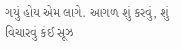ગયું હોય એમ લાગે. આગળ શું કરવું, શું વિચારવું કંઈ સૂઝ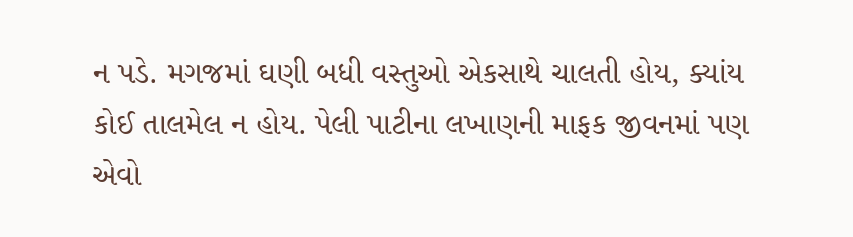ન પડે. મગજમાં ઘણી બધી વસ્તુઓ એકસાથે ચાલતી હોય, ક્યાંય કોઈ તાલમેલ ન હોય. પેલી પાટીના લખાણની માફક જીવનમાં પણ એવો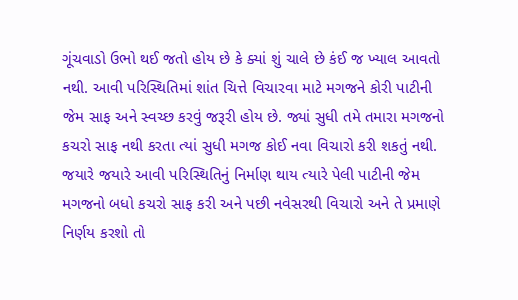ગૂંચવાડો ઉભો થઈ જતો હોય છે કે ક્યાં શું ચાલે છે કંઈ જ ખ્યાલ આવતો નથી. આવી પરિસ્થિતિમાં શાંત ચિત્તે વિચારવા માટે મગજને કોરી પાટીની જેમ સાફ અને સ્વચ્છ કરવું જરૂરી હોય છે. જ્યાં સુધી તમે તમારા મગજનો કચરો સાફ નથી કરતા ત્યાં સુધી મગજ કોઈ નવા વિચારો કરી શકતું નથી. જયારે જયારે આવી પરિસ્થિતિનું નિર્માણ થાય ત્યારે પેલી પાટીની જેમ મગજનો બધો કચરો સાફ કરી અને પછી નવેસરથી વિચારો અને તે પ્રમાણે નિર્ણય કરશો તો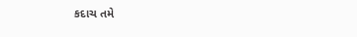કદાચ તમે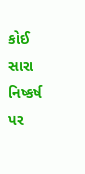કોઈ સારા નિષ્કર્ષ પર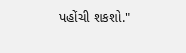પહોંચી શકશો."